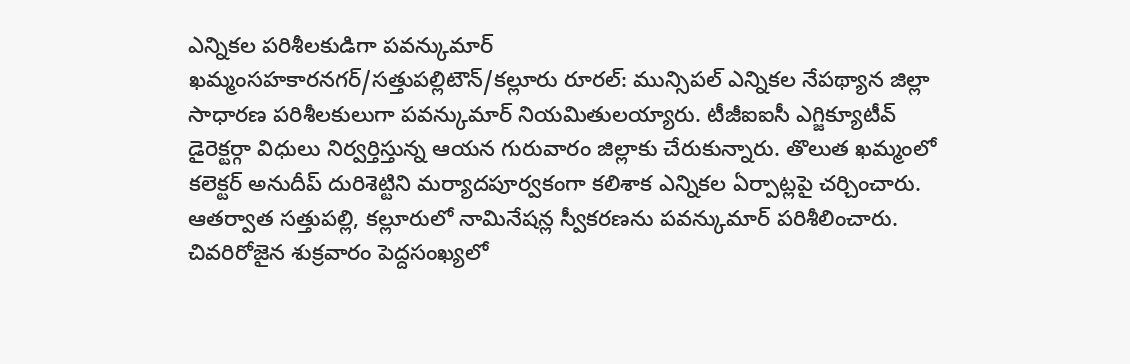ఎన్నికల పరిశీలకుడిగా పవన్కుమార్
ఖమ్మంసహకారనగర్/సత్తుపల్లిటౌన్/కల్లూరు రూరల్: మున్సిపల్ ఎన్నికల నేపథ్యాన జిల్లా సాధారణ పరిశీలకులుగా పవన్కుమార్ నియమితులయ్యారు. టీజీఐఐసీ ఎగ్జిక్యూటీవ్ డైరెక్టర్గా విధులు నిర్వర్తిస్తున్న ఆయన గురువారం జిల్లాకు చేరుకున్నారు. తొలుత ఖమ్మంలో కలెక్టర్ అనుదీప్ దురిశెట్టిని మర్యాదపూర్వకంగా కలిశాక ఎన్నికల ఏర్పాట్లపై చర్చించారు. ఆతర్వాత సత్తుపల్లి, కల్లూరులో నామినేషన్ల స్వీకరణను పవన్కుమార్ పరిశీలించారు. చివరిరోజైన శుక్రవారం పెద్దసంఖ్యలో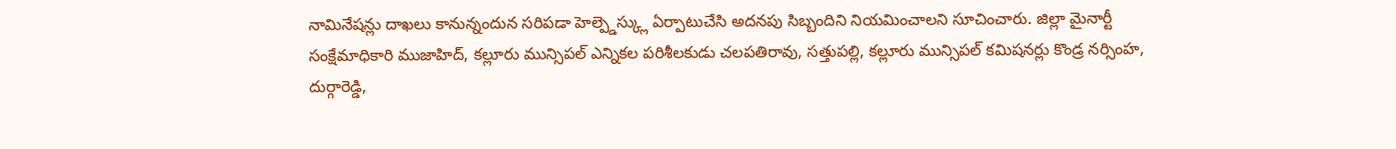నామినేషన్లు దాఖలు కానున్నందున సరిపడా హెల్ప్డెస్క్లు ఏర్పాటుచేసి అదనపు సిబ్బందిని నియమించాలని సూచించారు. జిల్లా మైనార్టీ సంక్షేమాధికారి ముజాహిద్, కల్లూరు మున్సిపల్ ఎన్నికల పరిశీలకుడు చలపతిరావు, సత్తుపల్లి, కల్లూరు మున్సిపల్ కమిషనర్లు కొండ్ర నర్సింహ, దుర్గారెడ్డి,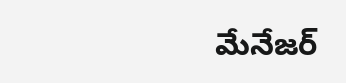మేనేజర్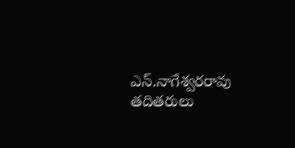ఎన్.నాగేశ్వరరావు తదితరులు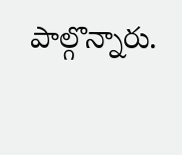పాల్గొన్నారు.